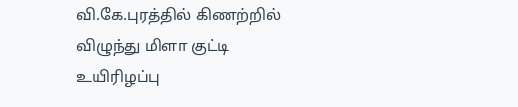வி.கே.புரத்தில் கிணற்றில் விழுந்து மிளா குட்டி உயிரிழப்பு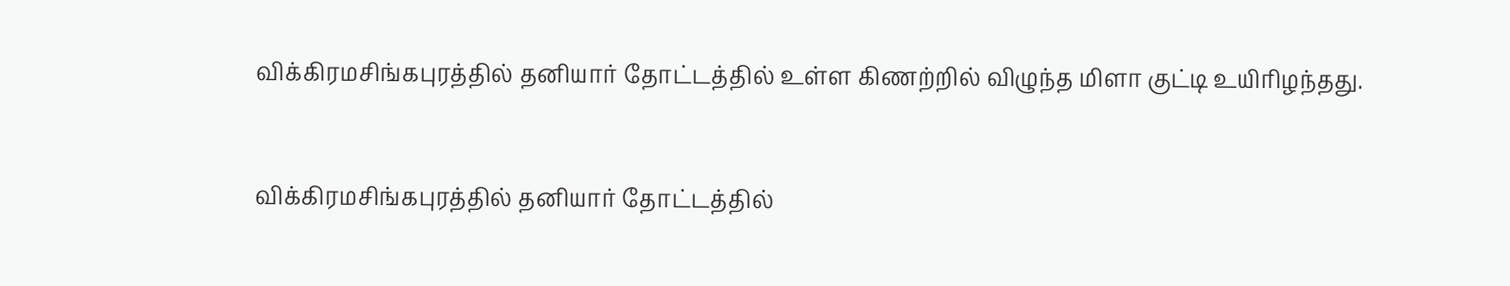விக்கிரமசிங்கபுரத்தில் தனியார் தோட்டத்தில் உள்ள கிணற்றில் விழுந்த மிளா குட்டி உயிரிழந்தது.


விக்கிரமசிங்கபுரத்தில் தனியார் தோட்டத்தில்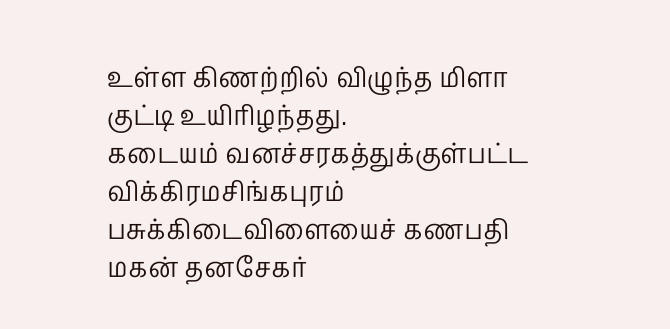உள்ள கிணற்றில் விழுந்த மிளா குட்டி உயிரிழந்தது.
கடையம் வனச்சரகத்துக்குள்பட்ட விக்கிரமசிங்கபுரம் பசுக்கிடைவிளையைச் கணபதி மகன் தனசேகர்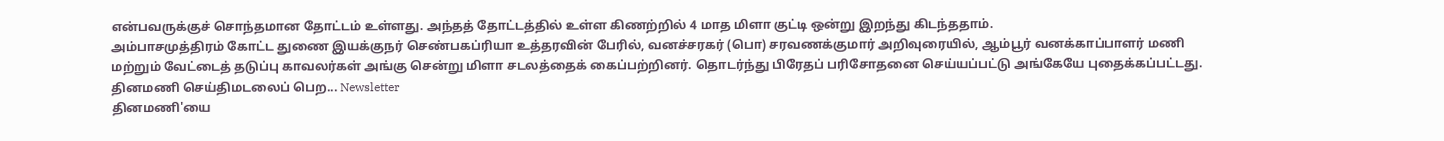என்பவருக்குச் சொந்தமான தோட்டம் உள்ளது. அந்தத் தோட்டத்தில் உள்ள கிணற்றில் 4 மாத மிளா குட்டி ஒன்று இறந்து கிடந்ததாம்.
அம்பாசமுத்திரம் கோட்ட துணை இயக்குநர் செண்பகப்ரியா உத்தரவின் பேரில், வனச்சரகர் (பொ) சரவணக்குமார் அறிவுரையில், ஆம்பூர் வனக்காப்பாளர் மணி மற்றும் வேட்டைத் தடுப்பு காவலர்கள் அங்கு சென்று மிளா சடலத்தைக் கைப்பற்றினர். தொடர்ந்து பிரேதப் பரிசோதனை செய்யப்பட்டு அங்கேயே புதைக்கப்பட்டது.
தினமணி செய்திமடலைப் பெற... Newsletter
தினமணி'யை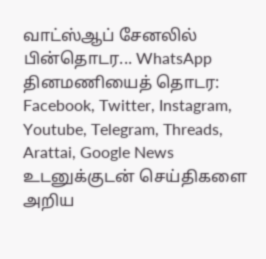வாட்ஸ்ஆப் சேனலில் பின்தொடர... WhatsApp
தினமணியைத் தொடர: Facebook, Twitter, Instagram, Youtube, Telegram, Threads, Arattai, Google News
உடனுக்குடன் செய்திகளை அறிய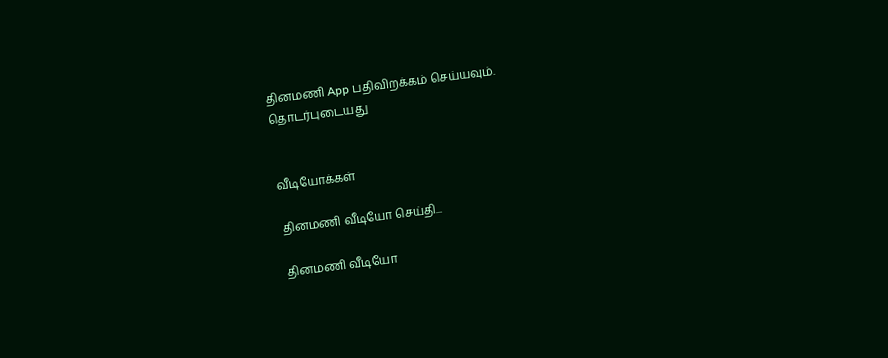தினமணி App பதிவிறக்கம் செய்யவும்.
தொடர்புடையது


வீடியோக்கள்

தினமணி வீடியோ செய்தி...

தினமணி வீடியோ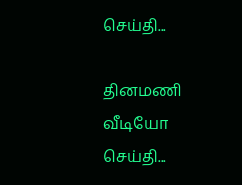செய்தி...

தினமணி வீடியோ செய்தி...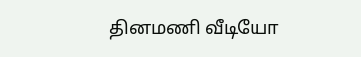தினமணி வீடியோ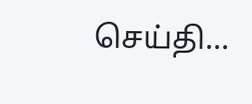செய்தி...